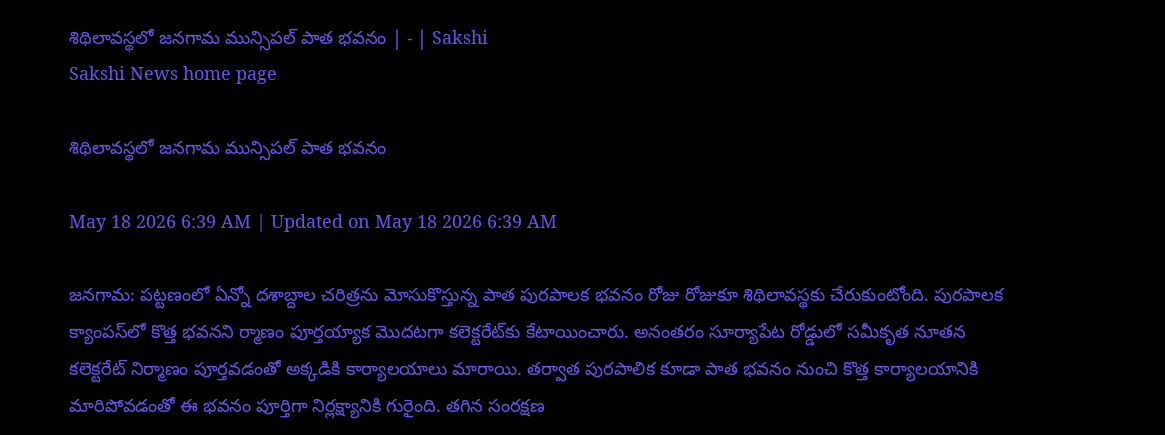శిథిలావస్థలో జనగామ మున్సిపల్‌ పాత భవనం | - | Sakshi
Sakshi News home page

శిథిలావస్థలో జనగామ మున్సిపల్‌ పాత భవనం

May 18 2026 6:39 AM | Updated on May 18 2026 6:39 AM

జనగామ: పట్టణంలో ఏన్నో దశాబ్దాల చరిత్రను మోసుకొస్తున్న పాత పురపాలక భవనం రోజు రోజుకూ శిథిలావస్థకు చేరుకుంటోంది. పురపాలక క్యాంపస్‌లో కొత్త భవనని ర్మాణం పూర్తయ్యాక మొదటగా కలెక్టరేట్‌కు కేటాయించారు. అనంతరం సూర్యాపేట రోడ్డులో సమీకృత నూతన కలెక్టరేట్‌ నిర్మాణం పూర్తవడంతో అక్కడికి కార్యాలయాలు మారాయి. తర్వాత పురపాలిక కూడా పాత భవనం నుంచి కొత్త కార్యాలయానికి మారిపోవడంతో ఈ భవనం పూర్తిగా నిర్లక్ష్యానికి గురైంది. తగిన సంరక్షణ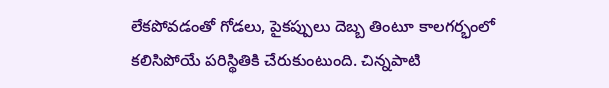లేకపోవడంతో గోడలు, పైకప్పులు దెబ్బ తింటూ కాలగర్భంలో కలిసిపోయే పరిస్థితికి చేరుకుంటుంది. చిన్నపాటి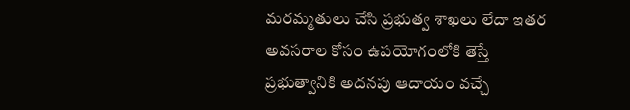మరమ్మతులు చేసి ప్రభుత్వ శాఖలు లేదా ఇతర అవసరాల కోసం ఉపయోగంలోకి తెస్తే ప్రభుత్వానికి అదనపు ఆదాయం వచ్చే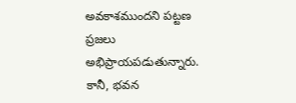అవకాశముందని పట్టణ ప్రజలు అభిప్రాయపడుతున్నారు. కానీ, భవన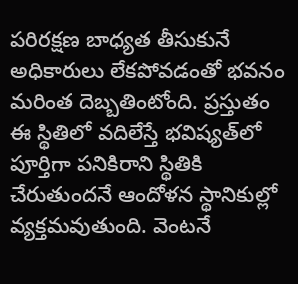పరిరక్షణ బాధ్యత తీసుకునే అధికారులు లేకపోవడంతో భవనం మరింత దెబ్బతింటోంది. ప్రస్తుతం ఈ స్థితిలో వదిలేస్తే భవిష్యత్‌లో పూర్తిగా పనికిరాని స్థితికి చేరుతుందనే ఆందోళన స్థానికుల్లో వ్యక్తమవుతుంది. వెంటనే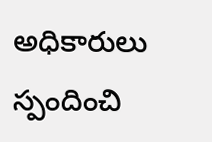అధికారులు స్పందించి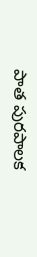పాత పురపాలక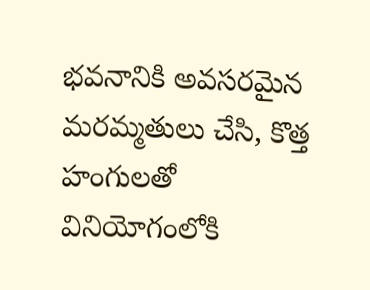భవనానికి అవసరమైన మరమ్మతులు చేసి, కొత్త హంగులతో వినియోగంలోకి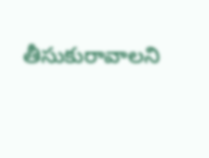తీసుకురావాలని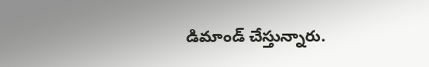డిమాండ్‌ చేస్తున్నారు.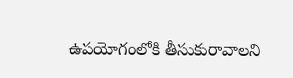ఉపయోగంలోకి తీసుకురావాలని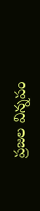ప్రజల విన్నపం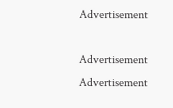Advertisement

Advertisement
Advertisement